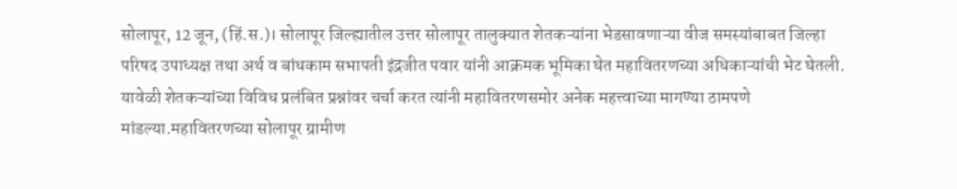सोलापूर, 12 जून, (हिं.स.)। सोलापूर जिल्ह्यातील उत्तर सोलापूर तालुक्यात शेतकऱ्यांना भेडसावणाऱ्या वीज समस्यांबाबत जिल्हा परिषद उपाध्यक्ष तथा अर्थ व बांधकाम सभापती इंद्रजीत पवार यांनी आक्रमक भूमिका घेत महावितरणच्या अधिकाऱ्यांची भेट घेतली. यावेळी शेतकऱ्यांच्या विविध प्रलंबित प्रश्नांवर चर्चा करत त्यांनी महावितरणसमोर अनेक महत्त्वाच्या मागण्या ठामपणे मांडल्या.महावितरणच्या सोलापूर ग्रामीण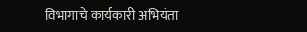विभागाचे कार्यकारी अभियंता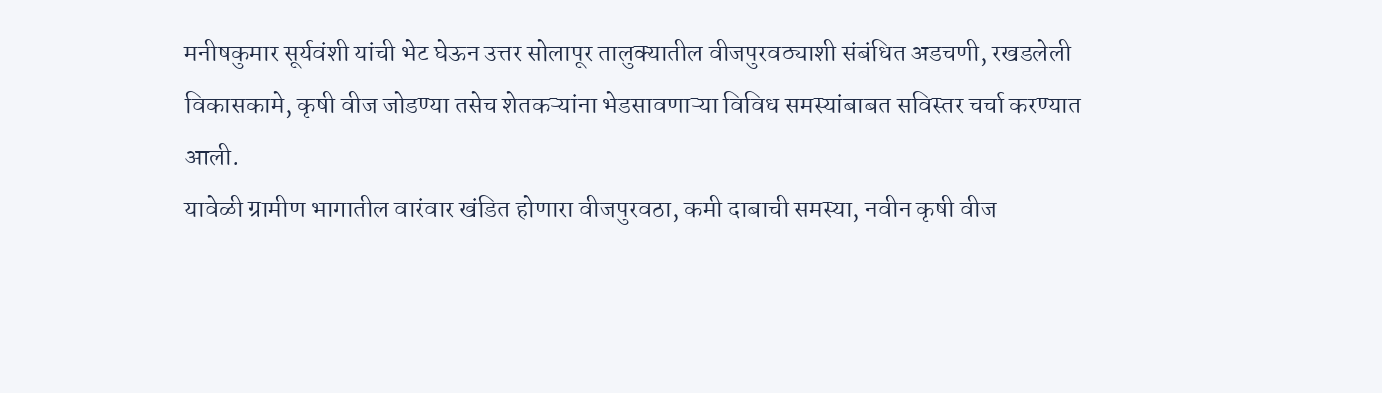मनीषकुमार सूर्यवंशी यांची भेट घेऊन उत्तर सोलापूर तालुक्यातील वीजपुरवठ्याशी संबंधित अडचणी, रखडलेली विकासकामे, कृषी वीज जोडण्या तसेच शेतकऱ्यांना भेडसावणाऱ्या विविध समस्यांबाबत सविस्तर चर्चा करण्यात आली.
यावेळी ग्रामीण भागातील वारंवार खंडित होणारा वीजपुरवठा, कमी दाबाची समस्या, नवीन कृषी वीज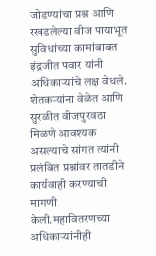जोडण्यांचा प्रश्न आणि रखडलेल्या वीज पायाभूत सुविधांच्या कामांबाबत इंद्रजीत पवार यांनी अधिकाऱ्यांचे लक्ष वेधले. शेतकऱ्यांना वेळेत आणि सुरळीत वीजपुरवठा मिळणे आवश्यक असल्याचे सांगत त्यांनी प्रलंबित प्रश्नांवर तातडीने कार्यवाही करण्याची मागणी केली.महावितरणच्या अधिकाऱ्यांनीही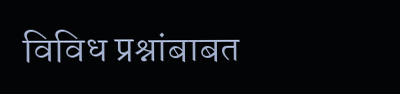विविध प्रश्नांबाबत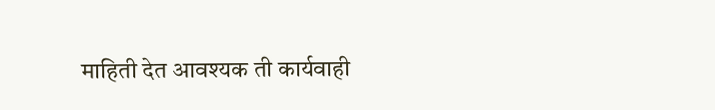माहिती देत आवश्यक ती कार्यवाही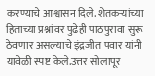करण्याचे आश्वासन दिले. शेतकऱ्यांच्या हिताच्या प्रश्नांवर पुढेही पाठपुरावा सुरू ठेवणार असल्याचे इंद्रजीत पवार यांनी यावेळी स्पष्ट केले.उत्तर सोलापूर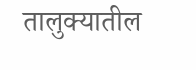तालुक्यातील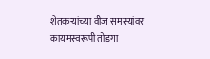शेतकऱ्यांच्या वीज समस्यांवर कायमस्वरूपी तोडगा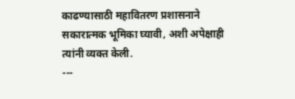काढण्यासाठी महावितरण प्रशासनाने सकारात्मक भूमिका घ्यावी, अशी अपेक्षाही त्यांनी व्यक्त केली.
---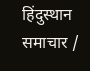हिंदुस्थान समाचार /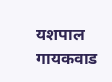यशपाल गायकवाड